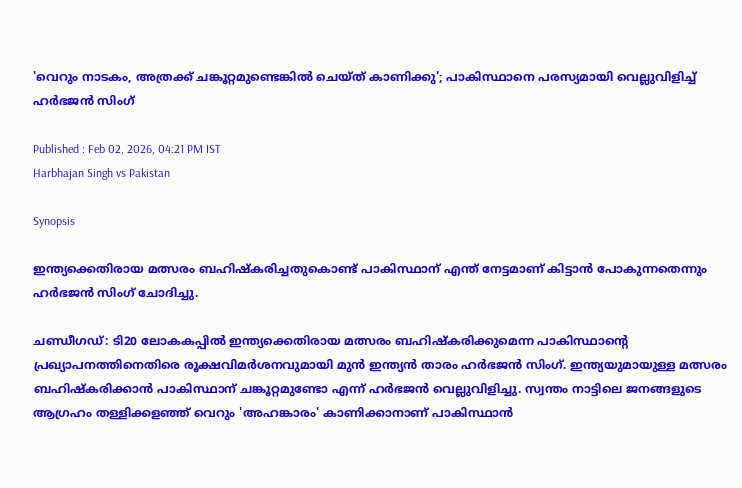'വെറും നാടകം, അത്രക്ക് ചങ്കൂറ്റമുണ്ടെങ്കില്‍ ചെയ്ത് കാണിക്കു'; പാകിസ്ഥാനെ പരസ്യമായി വെല്ലുവിളിച്ച് ഹർഭജൻ സിംഗ്

Published : Feb 02, 2026, 04:21 PM IST
Harbhajan Singh vs Pakistan

Synopsis

ഇന്ത്യക്കെതിരായ മത്സരം ബഹിഷ്കരിച്ചതുകൊണ്ട് പാകിസ്ഥാന് എന്ത് നേട്ടമാണ് കിട്ടാൻ പോകുന്നതെന്നും ഹര്‍ഭജന്‍ സിംഗ് ചോദിച്ചു.

ചണ്ഡീഗഡ്: ടി20 ലോകകപ്പിൽ ഇന്ത്യക്കെതിരായ മത്സരം ബഹിഷ്കരിക്കുമെന്ന പാകിസ്ഥാന്‍റെ പ്രഖ്യാപനത്തിനെതിരെ രൂക്ഷവിമർശനവുമായി മുൻ ഇന്ത്യൻ താരം ഹർഭജൻ സിംഗ്. ഇന്ത്യയുമായുള്ള മത്സരം ബഹിഷ്കരിക്കാന്‍ പാകിസ്ഥാന് ചങ്കൂറ്റമുണ്ടോ എന്ന് ഹർഭജൻ വെല്ലുവിളിച്ചു. സ്വന്തം നാട്ടിലെ ജനങ്ങളുടെ ആഗ്രഹം തള്ളിക്കളഞ്ഞ് വെറും 'അഹങ്കാരം' കാണിക്കാനാണ് പാകിസ്ഥാൻ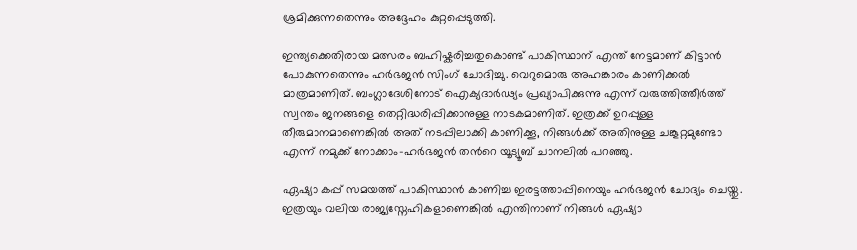ശ്രമിക്കുന്നതെന്നും അദ്ദേഹം കുറ്റപ്പെടുത്തി.

ഇന്ത്യക്കെതിരായ മത്സരം ബഹിഷ്കരിച്ചതുകൊണ്ട് പാകിസ്ഥാന് എന്ത് നേട്ടമാണ് കിട്ടാൻ പോകുന്നതെന്നും ഹര്‍ഭജന്‍ സിംഗ് ചോദിച്ചു. വെറുമൊരു അഹങ്കാരം കാണിക്കൽ മാത്രമാണിത്. ബംഗ്ലാദേശിനോട് ഐക്യദാർഢ്യം പ്രഖ്യാപിക്കുന്നു എന്ന് വരുത്തിത്തീർത്ത് സ്വന്തം ജനങ്ങളെ തെറ്റിദ്ധരിപ്പിക്കാനുള്ള നാടകമാണിത്. ഇത്രക്ക് ഉറപ്പുള്ള തീരുമാനമാണെങ്കിൽ അത് നടപ്പിലാക്കി കാണിക്കൂ, നിങ്ങൾക്ക് അതിനുള്ള ചങ്കൂറ്റമുണ്ടോ എന്ന് നമുക്ക് നോക്കാം-ഹർഭജൻ തന്‍റെ യൂട്യൂബ് ചാനലിൽ പറഞ്ഞു.

ഏഷ്യാ കപ്പ് സമയത്ത് പാകിസ്ഥാൻ കാണിച്ച ഇരട്ടത്താപ്പിനെയും ഹർഭജൻ ചോദ്യം ചെയ്തു. ഇത്രയും വലിയ രാജ്യസ്നേഹികളാണെങ്കിൽ എന്തിനാണ് നിങ്ങൾ ഏഷ്യാ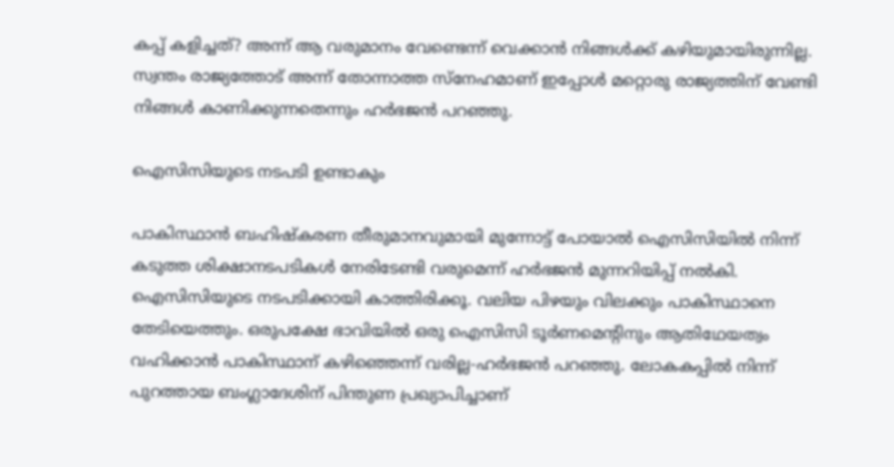കപ്പ് കളിച്ചത്? അന്ന് ആ വരുമാനം വേണ്ടെന്ന് വെക്കാൻ നിങ്ങൾക്ക് കഴിയുമായിരുന്നില്ല. സ്വന്തം രാജ്യത്തോട് അന്ന് തോന്നാത്ത സ്നേഹമാണ് ഇപ്പോൾ മറ്റൊരു രാജ്യത്തിന് വേണ്ടി നിങ്ങൾ കാണിക്കുന്നതെന്നും ഹര്‍ഭജന്‍ പറഞ്ഞു.

ഐസിസിയുടെ നടപടി ഉണ്ടാകും

പാകിസ്ഥാൻ ബഹിഷ്കരണ തീരുമാനവുമായി മുന്നോട്ട് പോയാൽ ഐസിസിയിൽ നിന്ന് കടുത്ത ശിക്ഷാനടപടികൾ നേരിടേണ്ടി വരുമെന്ന് ഹർഭജൻ മുന്നറിയിപ്പ് നൽകി. ഐസിസിയുടെ നടപടിക്കായി കാത്തിരിക്കൂ. വലിയ പിഴയും വിലക്കും പാകിസ്ഥാനെ തേടിയെത്തും. ഒരുപക്ഷേ ഭാവിയിൽ ഒരു ഐസിസി ടൂർണമെന്‍റിനും ആതിഥേയത്വം വഹിക്കാൻ പാകിസ്ഥാന് കഴിഞ്ഞെന്ന് വരില്ല-ഹര്‍ഭജന്‍ പറഞ്ഞു. ലോകകപ്പിൽ നിന്ന് പുറത്തായ ബംഗ്ലാദേശിന് പിന്തുണ പ്രഖ്യാപിച്ചാണ്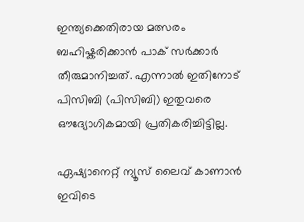ഇന്ത്യക്കെതിരായ മത്സരം ബഹിഷ്കരിക്കാൻ പാക് സർക്കാർ തീരുമാനിച്ചത്. എന്നാൽ ഇതിനോട് പിസിബി (പിസിബി) ഇതുവരെ ഔദ്യോഗികമായി പ്രതികരിച്ചിട്ടില്ല.

ഏഷ്യാനെറ്റ് ന്യൂസ് ലൈവ് കാണാന്‍ ഇവിടെ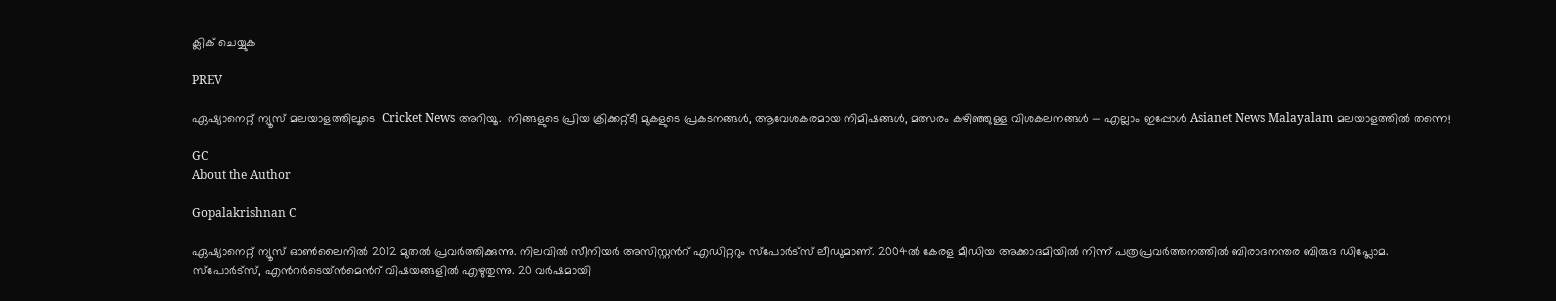ക്ലിക് ചെയ്യുക

PREV

ഏഷ്യാനെറ്റ് ന്യൂസ് മലയാളത്തിലൂടെ  Cricket News അറിയൂ.  നിങ്ങളുടെ പ്രിയ ക്രിക്കറ്റ്ടീ മുകളുടെ പ്രകടനങ്ങൾ, ആവേശകരമായ നിമിഷങ്ങൾ, മത്സരം കഴിഞ്ഞുള്ള വിശകലനങ്ങൾ — എല്ലാം ഇപ്പോൾ Asianet News Malayalam മലയാളത്തിൽ തന്നെ!

GC
About the Author

Gopalakrishnan C

ഏഷ്യാനെറ്റ് ന്യൂസ് ഓണ്‍ലൈനില്‍ 2012 മുതല്‍ പ്രവര്‍ത്തിക്കുന്നു. നിലവില്‍ സീനിയര്‍ അസിസ്റ്റന്‍റ് എഡിറ്ററും സ്പോർട്സ് ലീഡുമാണ്. 2004ൽ കേരള മീഡിയ അക്കാദമിയില്‍ നിന്ന് പത്രപ്രവര്‍ത്തനത്തില്‍ ബിരാദനന്തര ബിരുദ ഡിപ്ലോമ. സ്പോര്‍ട്സ്, എന്‍റര്‍ടെയ്ൻമെന്‍റ് വിഷയങ്ങളില്‍ എഴുതുന്നു. 20 വര്‍ഷമായി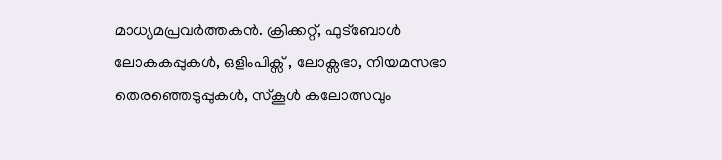മാധ്യമപ്രവര്‍ത്തകൻ. ക്രിക്കറ്റ്, ഫുട്ബോള്‍ ലോകകപ്പുകൾ, ഒളിംപിക്സ് , ലോക്സഭാ, നിയമസഭാ തെരഞ്ഞെടുപ്പുകള്‍, സ്കൂള്‍ കലോത്സവും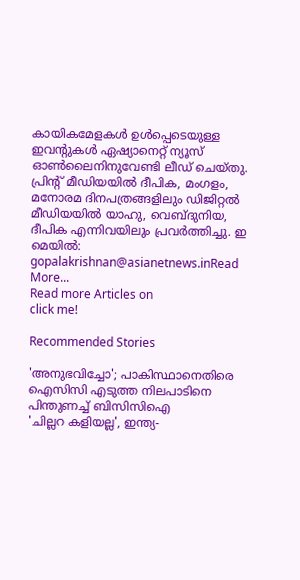കായികമേളകള്‍ ഉള്‍പ്പെടെയുള്ള ഇവന്‍റുകള്‍ ഏഷ്യാനെറ്റ് ന്യൂസ് ഓണ്‍ലൈനിനുവേണ്ടി ലീഡ് ചെയ്തു. പ്രിന്‍റ് മീഡിയയില്‍ ദീപിക, മംഗളം, മനോരമ ദിനപത്രങ്ങളിലും ഡിജിറ്റൽ മീഡിയയില്‍ യാഹു, വെബ്ദുനിയ, ദീപിക എന്നിവയിലും പ്രവര്‍ത്തിച്ചു. ഇ മെയില്‍: gopalakrishnan@asianetnews.inRead More...
Read more Articles on
click me!

Recommended Stories

'അനുഭവിച്ചോ'; പാകിസ്ഥാനെതിരെ ഐസിസി എടുത്ത നിലപാടിനെ പിന്തുണച്ച് ബിസിസിഐ
'ചില്ലറ കളിയല്ല', ഇന്ത്യ-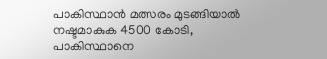പാകിസ്ഥാന്‍ മത്സരം മുടങ്ങിയാല്‍ നഷ്ടമാകുക 4500 കോടി, പാകിസ്ഥാനെ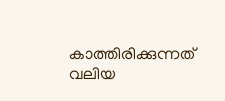കാത്തിരിക്കുന്നത് വലിയ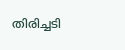തിരിച്ചടി